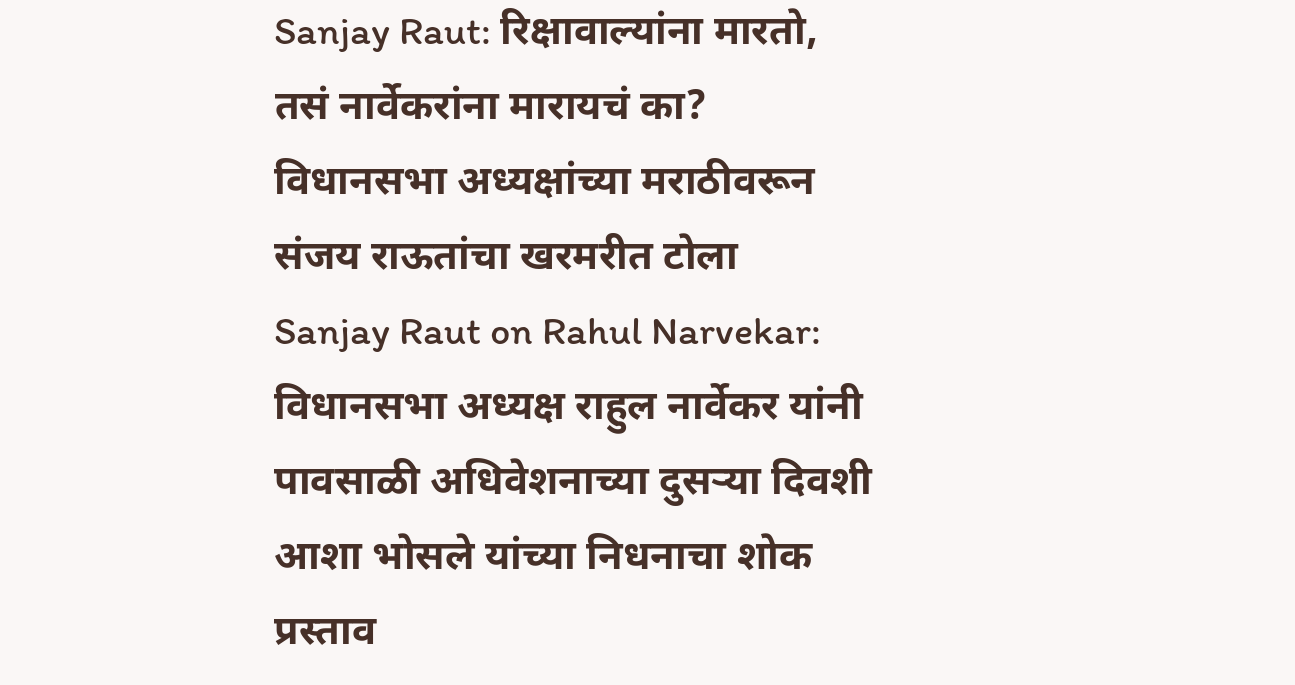Sanjay Raut: रिक्षावाल्यांना मारतो, तसं नार्वेकरांना मारायचं का? विधानसभा अध्यक्षांच्या मराठीवरून संजय राऊतांचा खरमरीत टोला
Sanjay Raut on Rahul Narvekar: विधानसभा अध्यक्ष राहुल नार्वेकर यांनी पावसाळी अधिवेशनाच्या दुसऱ्या दिवशी आशा भोसले यांच्या निधनाचा शोक प्रस्ताव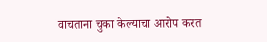वाचताना चुका केल्याचा आरोप करत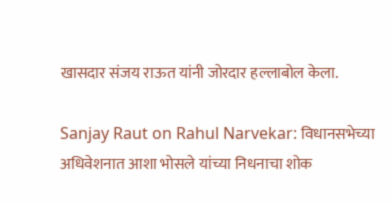खासदार संजय राऊत यांनी जोरदार हल्लाबोल केला.

Sanjay Raut on Rahul Narvekar: विधानसभेच्या अधिवेशनात आशा भोसले यांच्या निधनाचा शोक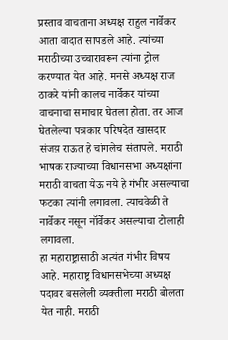प्रस्ताव वाचताना अध्यक्ष राहुल नार्वेकर आता वादात सापडले आहे. त्यांच्या मराठीच्या उच्चारावरून त्यांना ट्रोल करण्यात येत आहे. मनसे अध्यक्ष राज ठाकरे यांनी कालच नार्वेकर यांच्या वाचनाचा समाचार घेतला होता. तर आज घेतलेल्या पत्रकार परिषदेत खासदार संजय़ राऊत हे चांगलेच संतापले. मराठी भाषक राज्याच्या विधानसभा अध्यक्षांना मराठी वाचता येऊ नये हे गंभीर असल्याचा फटका त्यांनी लगावला. त्याचवेळी ते नार्वेकर नसून नॉर्वेकर असल्याचा टोलाही लगावला.
हा महाराष्ट्रासाठी अत्यंत गंभीर विषय आहे. महाराष्ट्र विधानसभेच्या अध्यक्ष पदावर बसलेली व्यक्तीला मराठी बोलता येत नाही. मराठी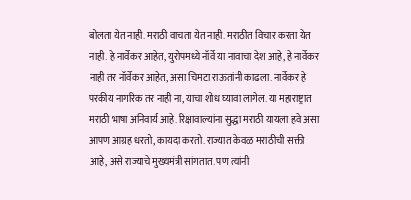बोलता येत नाही. मराठी वाचता येत नाही. मराठीत विचार करता येत नाही. हे नार्वेकर आहेत, युरोपमध्ये नॉर्वे या नावाचा देश आहे, हे नार्वेकर नाही तर नॉर्वेकर आहेत, असा चिमटा राऊतांनी काढला. नार्वेकर हे परकीय नागरिक तर नाही ना, याचा शोध घ्यावा लागेल. या महाराष्ट्रात मराठी भाषा अनिवार्य आहे. रिक्षावाल्यांना सुद्धा मराठी यायला हवे असा आपण आग्रह धरतो, कायदा करतो. राज्यात केवळ मराठीची सक्ती आहे, असे राज्याचे मुख्यमंत्री सांगतात. पण त्यांनी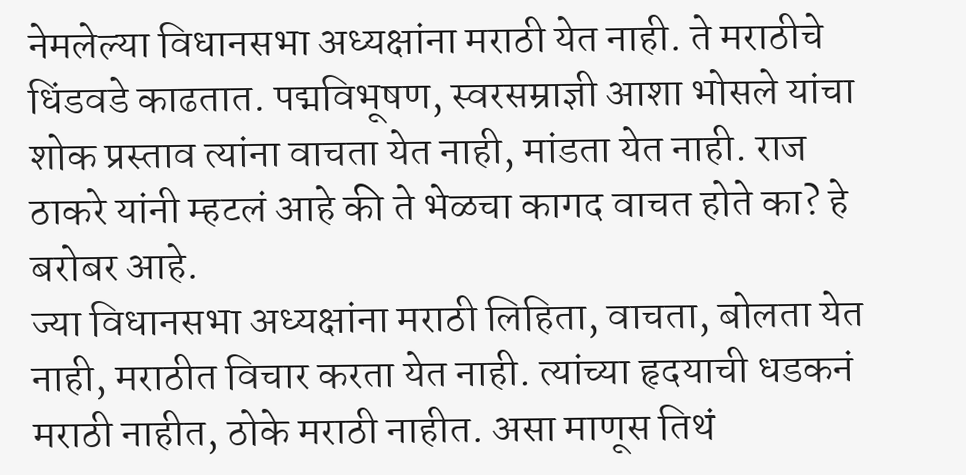नेमलेल्या विधानसभा अध्यक्षांना मराठी येत नाही. ते मराठीचे धिंडवडे काढतात. पद्मविभूषण, स्वरसम्राज्ञी आशा भोसले यांचा शोक प्रस्ताव त्यांना वाचता येत नाही, मांडता येत नाही. राज ठाकरे यांनी म्हटलं आहे की ते भेळचा कागद वाचत होते का? हे बरोबर आहे.
ज्या विधानसभा अध्यक्षांना मराठी लिहिता, वाचता, बोलता येत नाही, मराठीत विचार करता येत नाही. त्यांच्या हृदयाची धडकनं मराठी नाहीत, ठोके मराठी नाहीत. असा माणूस तिथं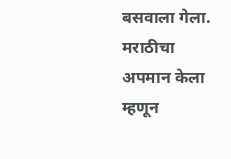बसवाला गेला. मराठीचा अपमान केला म्हणून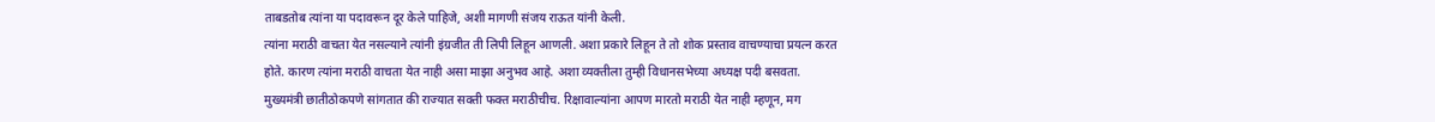ताबडतोब त्यांना या पदावरून दूर केले पाहिजे, अशी मागणी संजय राऊत यांनी केली.
त्यांना मराठी वाचता येत नसल्याने त्यांनी इंग्रजीत ती लिपी लिहून आणली. अशा प्रकारे लिहून ते तो शोक प्रस्ताव वाचण्याचा प्रयत्न करत होते. कारण त्यांना मराठी वाचता येत नाही असा माझा अनुभव आहे. अशा व्यक्तीला तुम्ही विधानसभेच्या अध्यक्ष पदी बसवता. मुख्यमंत्री छातीठोकपणे सांगतात की राज्यात सक्ती फक्त मराठीचीच. रिक्षावाल्यांना आपण मारतो मराठी येत नाही म्हणून, मग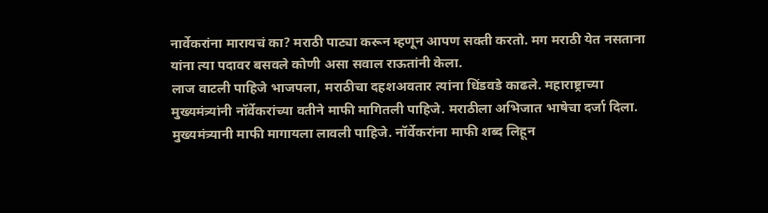नार्वेकरांना मारायचं का? मराठी पाट्या करून म्हणून आपण सक्ती करतो. मग मराठी येत नसताना यांना त्या पदावर बसवले कोणी असा सवाल राऊतांनी केला.
लाज वाटली पाहिजे भाजपला, मराठीचा दहशअवतार त्यांना धिंडवडे काढले. महाराष्ट्राच्या मुख्यमंत्र्यांनी नॉर्वेकरांच्या वतीने माफी मागितली पाहिजे. मराठीला अभिजात भाषेचा दर्जा दिला. मुख्यमंत्र्यानी माफी मागायला लावली पाहिजे. नॉर्वेकरांना माफी शब्द लिहून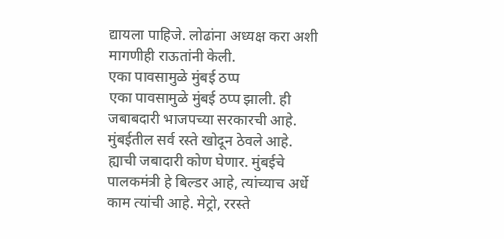द्यायला पाहिजे. लोढांना अध्यक्ष करा अशी मागणीही राऊतांनी केली.
एका पावसामुळे मुंबई ठप्प
एका पावसामुळे मुंबई ठप्प झाली. ही जबाबदारी भाजपच्या सरकारची आहे. मुंबईतील सर्व रस्ते खोदून ठेवले आहे. ह्याची जबादारी कोण घेणार. मुंबईचे पालकमंत्री हे बिल्डर आहे, त्यांच्याच अर्धे काम त्यांची आहे. मेट्रो, ररस्ते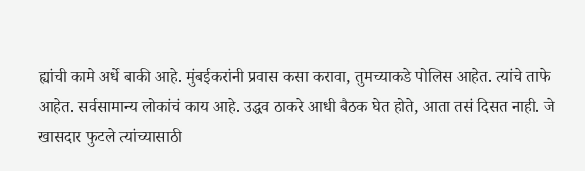ह्यांची कामे अर्धे बाकी आहे. मुंबईकरांनी प्रवास कसा करावा, तुमच्याकडे पोलिस आहेत. त्यांचे ताफे आहेत. सर्वसामान्य लोकांचं काय आहे. उद्धव ठाकरे आधी बैठक घेत होते, आता तसं दिसत नाही. जे खासदार फुटले त्यांच्यासाठी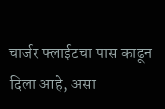चार्जर फ्लाईटचा पास काढून दिला आहे, असा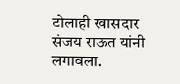टोलाही खासदार संजय राऊत यांनी लगावला.